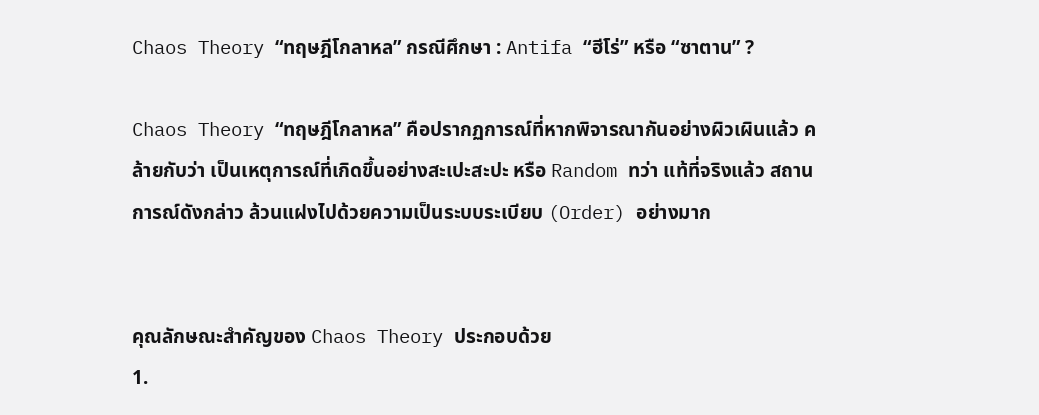Chaos Theory “ทฤษฎีโกลาหล” กรณีศึกษา : Antifa “ฮีโร่” หรือ “ซาตาน” ?

Chaos Theory “ทฤษฎีโกลาหล” คือปรากฏการณ์ที่หากพิจารณากันอย่างผิวเผินแล้ว คล้ายกับว่า เป็นเหตุการณ์ที่เกิดขึ้นอย่างสะเปะสะปะ หรือ Random ทว่า แท้ที่จริงแล้ว สถานการณ์ดังกล่าว ล้วนแฝงไปด้วยความเป็นระบบระเบียบ (Order) อย่างมาก


คุณลักษณะสำคัญของ Chaos Theory ประกอบด้วย
1.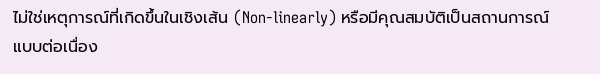ไม่ใช่เหตุการณ์ที่เกิดขึ้นในเชิงเส้น (Non-linearly) หรือมีคุณสมบัติเป็นสถานการณ์แบบต่อเนื่อง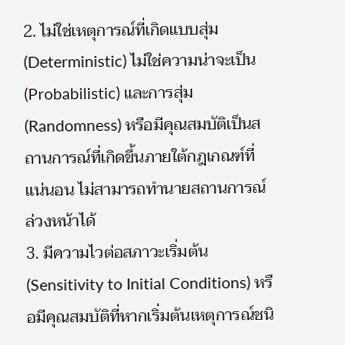2. ไม่ใช่เหตุการณ์ที่เกิดแบบสุ่ม (Deterministic) ไม่ใช่ความน่าจะเป็น (Probabilistic) และการสุ่ม (Randomness) หรือมีคุณสมบัติเป็นสถานการณ์ที่เกิดขึ้นภายใต้กฎเกณฑ์ที่แน่นอน ไม่สามารถทำนายสถานการณ์ล่วงหน้าได้
3. มีความไวต่อสภาวะเริ่มต้น (Sensitivity to Initial Conditions) หรือมีคุณสมบัติที่หากเริ่มต้นเหตุการณ์ชนิ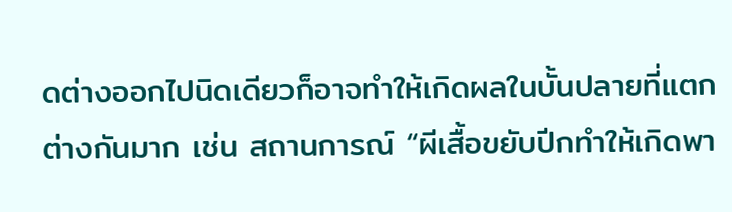ดต่างออกไปนิดเดียวก็อาจทำให้เกิดผลในบั้นปลายที่แตกต่างกันมาก เช่น สถานการณ์ “ผีเสื้อขยับปีกทำให้เกิดพา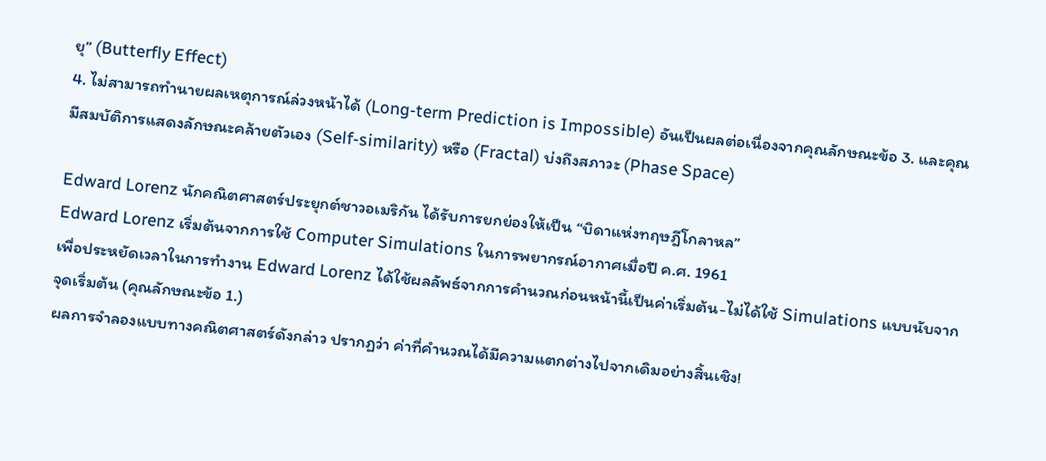ยุ” (Butterfly Effect)
4. ไม่สามารถทำนายผลเหตุการณ์ล่วงหน้าได้ (Long-term Prediction is Impossible) อันเป็นผลต่อเนื่องจากคุณลักษณะข้อ 3. และคุณมีสมบัติการแสดงลักษณะคล้ายตัวเอง (Self-similarity) หรือ (Fractal) บ่งถึงสภาวะ (Phase Space)

Edward Lorenz นักคณิตศาสตร์ประยุกต์ชาวอเมริกัน ได้รับการยกย่องให้เป็น “บิดาแห่งทฤษฎีโกลาหล”
Edward Lorenz เริ่มต้นจากการใช้ Computer Simulations ในการพยากรณ์อากาศเมื่อปี ค.ศ. 1961
เพื่อประหยัดเวลาในการทำงาน Edward Lorenz ได้ใช้ผลลัพธ์จากการคำนวณก่อนหน้านี้เป็นค่าเริ่มต้น-ไม่ได้ใช้ Simulations แบบนับจากจุดเริ่มต้น (คุณลักษณะข้อ 1.)
ผลการจำลองแบบทางคณิตศาสตร์ดังกล่าว ปรากฏว่า ค่าที่คำนวณได้มีความแตกต่างไปจากเดิมอย่างสิ้นเชิง!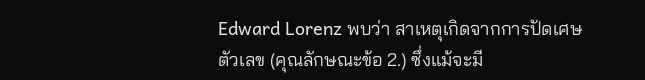Edward Lorenz พบว่า สาเหตุเกิดจากการปัดเศษตัวเลข (คุณลักษณะข้อ 2.) ซึ่งแม้จะมี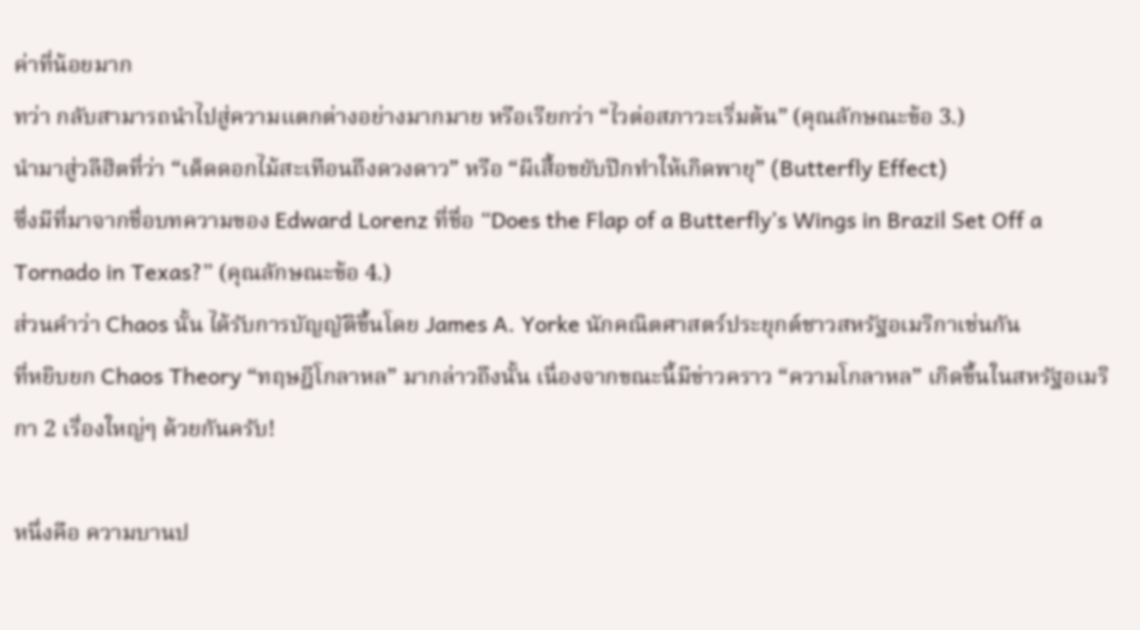ค่าที่น้อยมาก
ทว่า กลับสามารถนำไปสู่ความแตกต่างอย่างมากมาย หรือเรียกว่า “ไวต่อสภาวะเริ่มต้น” (คุณลักษณะข้อ 3.)
นำมาสู่วลีฮิตที่ว่า “เด็ดดอกไม้สะเทือนถึงดวงดาว” หรือ “ผีเสื้อขยับปีกทำให้เกิดพายุ” (Butterfly Effect)
ซึ่งมีที่มาจากชื่อบทความของ Edward Lorenz ที่ชื่อ “Does the Flap of a Butterfly’s Wings in Brazil Set Off a Tornado in Texas?” (คุณลักษณะข้อ 4.)
ส่วนคำว่า Chaos นั้น ได้รับการบัญญัติขึ้นโดย James A. Yorke นักคณิตศาสตร์ประยุกต์ชาวสหรัฐอเมริกาเช่นกัน
ที่หยิบยก Chaos Theory “ทฤษฎีโกลาหล” มากล่าวถึงนั้น เนื่องจากขณะนี้มีข่าวคราว “ความโกลาหล” เกิดขึ้นในสหรัฐอเมริกา 2 เรื่องใหญ่ๆ ด้วยกันครับ!

หนึ่งคือ ความบานป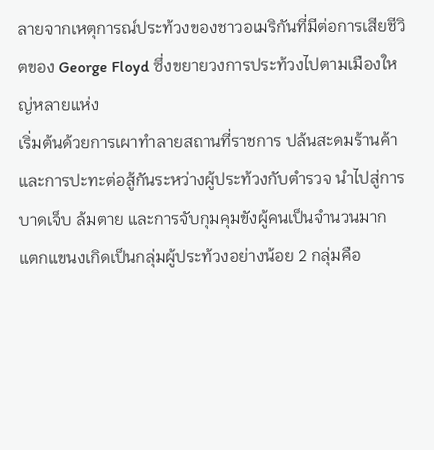ลายจากเหตุการณ์ประท้วงของชาวอเมริกันที่มีต่อการเสียชีวิตของ George Floyd ซึ่งขยายวงการประท้วงไปตามเมืองใหญ่หลายแห่ง
เริ่มต้นด้วยการเผาทำลายสถานที่ราชการ ปล้นสะดมร้านค้า และการปะทะต่อสู้กันระหว่างผู้ประท้วงกับตำรวจ นำไปสู่การบาดเจ็บ ล้มตาย และการจับกุมคุมขังผู้คนเป็นจำนวนมาก
แตกแขนงเกิดเป็นกลุ่มผู้ประท้วงอย่างน้อย 2 กลุ่มคือ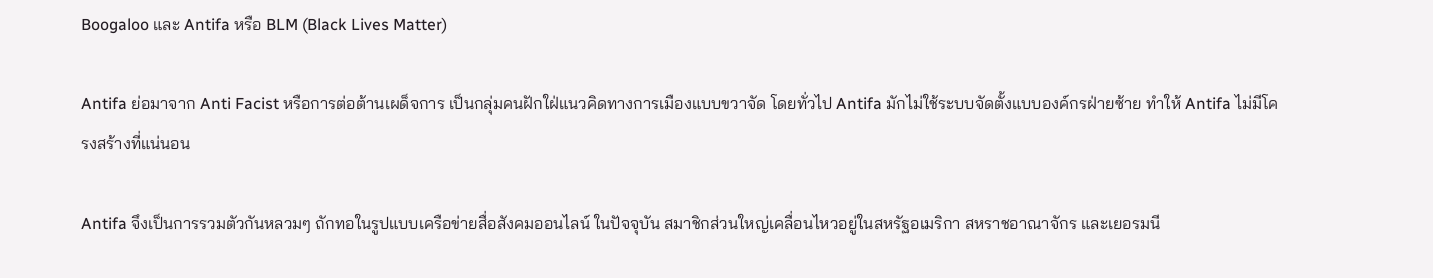Boogaloo และ Antifa หรือ BLM (Black Lives Matter)

Antifa ย่อมาจาก Anti Facist หรือการต่อต้านเผด็จการ เป็นกลุ่มคนฝักใฝ่แนวคิดทางการเมืองแบบขวาจัด โดยทั่วไป Antifa มักไม่ใช้ระบบจัดตั้งแบบองค์กรฝ่ายซ้าย ทำให้ Antifa ไม่มีโครงสร้างที่แน่นอน

Antifa จึงเป็นการรวมตัวกันหลวมๆ ถักทอในรูปแบบเครือข่ายสื่อสังคมออนไลน์ ในปัจจุบัน สมาชิกส่วนใหญ่เคลื่อนไหวอยู่ในสหรัฐอเมริกา สหราชอาณาจักร และเยอรมนี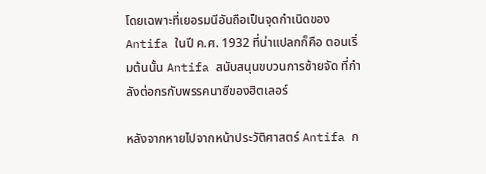โดยเฉพาะที่เยอรมนีอันถือเป็นจุดกำเนิดของ Antifa ในปี ค.ศ. 1932 ที่น่าแปลกก็คือ ตอนเริ่มต้นนั้น Antifa สนับสนุนขบวนการซ้ายจัด ที่กำลังต่อกรกับพรรคนาซีของฮิตเลอร์

หลังจากหายไปจากหน้าประวัติศาสตร์ Antifa ก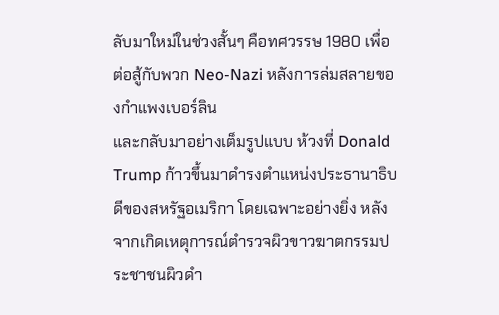ลับมาใหม่ในช่วงสั้นๆ คือทศวรรษ 1980 เพื่อต่อสู้กับพวก Neo-Nazi หลังการล่มสลายของกำแพงเบอร์ลิน
และกลับมาอย่างเต็มรูปแบบ ห้วงที่ Donald Trump ก้าวขึ้นมาดำรงตำแหน่งประธานาธิบดีของสหรัฐอเมริกา โดยเฉพาะอย่างยิ่ง หลังจากเกิดเหตุการณ์ตำรวจผิวขาวฆาตกรรมประชาชนผิวดำ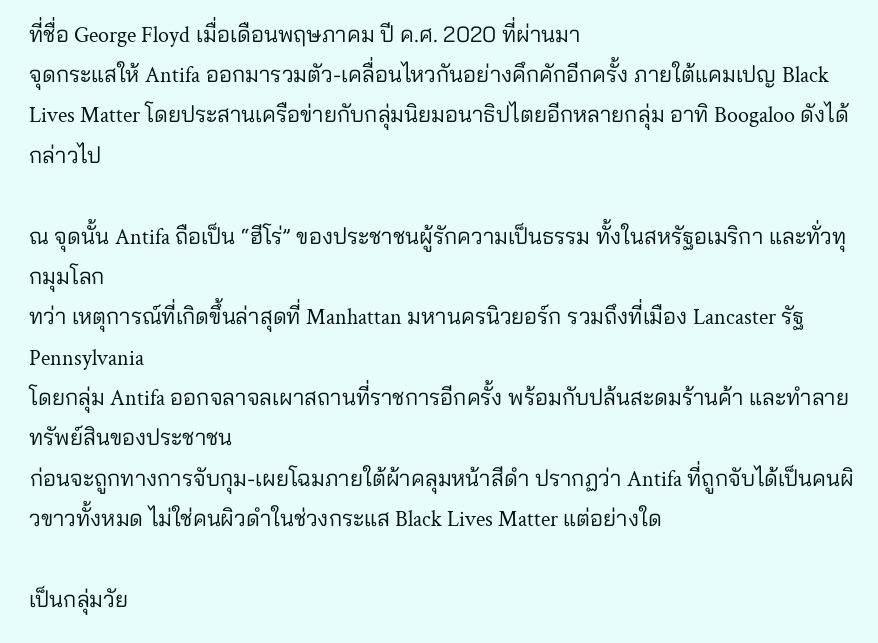ที่ชื่อ George Floyd เมื่อเดือนพฤษภาคม ปี ค.ศ. 2020 ที่ผ่านมา
จุดกระแสให้ Antifa ออกมารวมตัว-เคลื่อนไหวกันอย่างคึกคักอีกครั้ง ภายใต้แคมเปญ Black Lives Matter โดยประสานเครือข่ายกับกลุ่มนิยมอนาธิปไตยอีกหลายกลุ่ม อาทิ Boogaloo ดังได้กล่าวไป

ณ จุดนั้น Antifa ถือเป็น “ฮีโร่” ของประชาชนผู้รักความเป็นธรรม ทั้งในสหรัฐอเมริกา และทั่วทุกมุมโลก
ทว่า เหตุการณ์ที่เกิดขึ้นล่าสุดที่ Manhattan มหานครนิวยอร์ก รวมถึงที่เมือง Lancaster รัฐ Pennsylvania
โดยกลุ่ม Antifa ออกจลาจลเผาสถานที่ราชการอีกครั้ง พร้อมกับปล้นสะดมร้านค้า และทำลายทรัพย์สินของประชาชน
ก่อนจะถูกทางการจับกุม-เผยโฉมภายใต้ผ้าคลุมหน้าสีดำ ปรากฏว่า Antifa ที่ถูกจับได้เป็นคนผิวขาวทั้งหมด ไม่ใช่คนผิวดำในช่วงกระแส Black Lives Matter แต่อย่างใด

เป็นกลุ่มวัย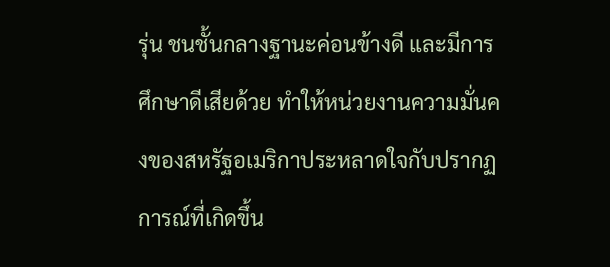รุ่น ชนชั้นกลางฐานะค่อนข้างดี และมีการศึกษาดีเสียด้วย ทำให้หน่วยงานความมั่นคงของสหรัฐอเมริกาประหลาดใจกับปรากฏการณ์ที่เกิดขึ้น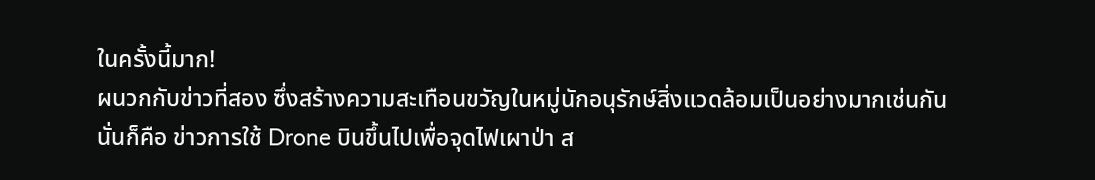ในครั้งนี้มาก!
ผนวกกับข่าวที่สอง ซึ่งสร้างความสะเทือนขวัญในหมู่นักอนุรักษ์สิ่งแวดล้อมเป็นอย่างมากเช่นกัน
นั่นก็คือ ข่าวการใช้ Drone บินขึ้นไปเพื่อจุดไฟเผาป่า ส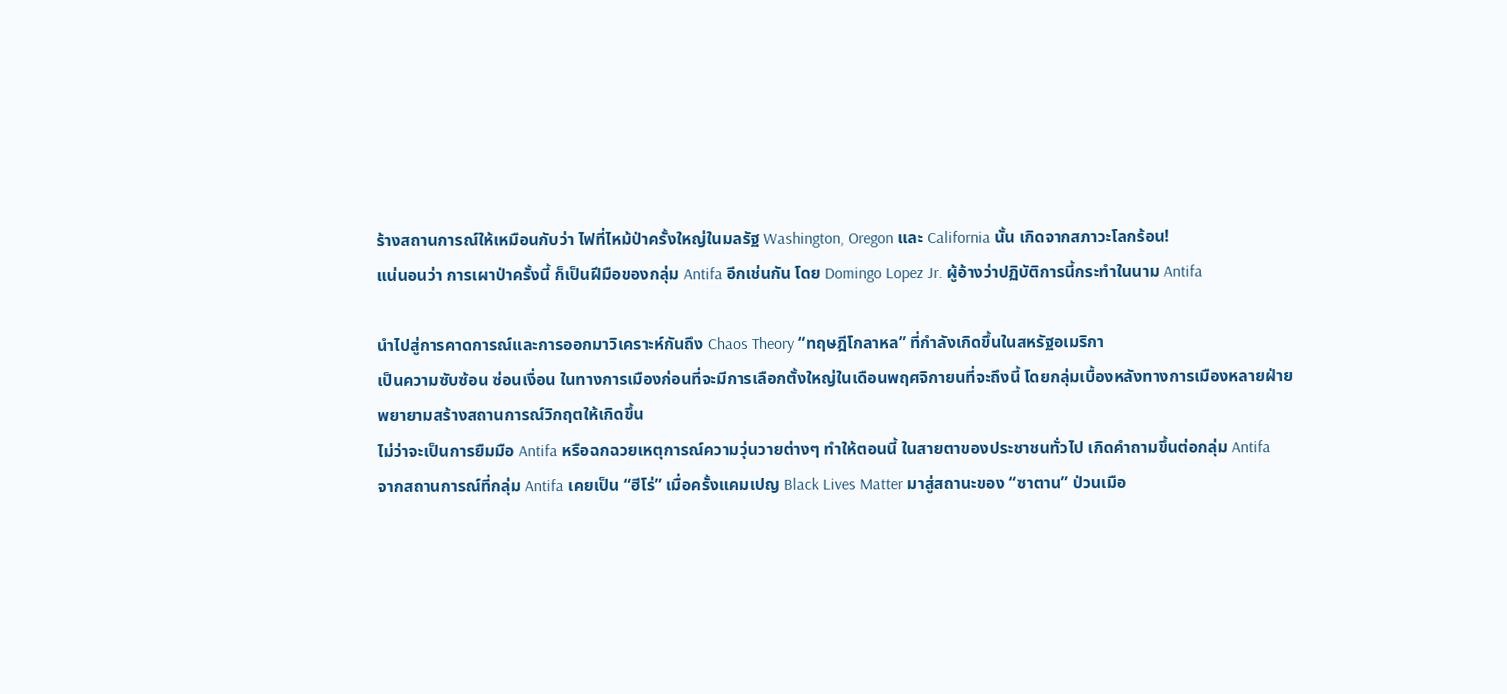ร้างสถานการณ์ให้เหมือนกับว่า ไฟที่ไหม้ป่าครั้งใหญ่ในมลรัฐ Washington, Oregon และ California นั้น เกิดจากสภาวะโลกร้อน!
แน่นอนว่า การเผาป่าครั้งนี้ ก็เป็นฝีมือของกลุ่ม Antifa อีกเช่นกัน โดย Domingo Lopez Jr. ผู้อ้างว่าปฏิบัติการนี้กระทำในนาม Antifa

นำไปสู่การคาดการณ์และการออกมาวิเคราะห์กันถึง Chaos Theory “ทฤษฎีโกลาหล” ที่กำลังเกิดขึ้นในสหรัฐอเมริกา
เป็นความซับซ้อน ซ่อนเงื่อน ในทางการเมืองก่อนที่จะมีการเลือกตั้งใหญ่ในเดือนพฤศจิกายนที่จะถึงนี้ โดยกลุ่มเบื้องหลังทางการเมืองหลายฝ่าย พยายามสร้างสถานการณ์วิกฤตให้เกิดขึ้น
ไม่ว่าจะเป็นการยืมมือ Antifa หรือฉกฉวยเหตุการณ์ความวุ่นวายต่างๆ ทำให้ตอนนี้ ในสายตาของประชาชนทั่วไป เกิดคำถามขึ้นต่อกลุ่ม Antifa
จากสถานการณ์ที่กลุ่ม Antifa เคยเป็น “ฮีโร่” เมื่อครั้งแคมเปญ Black Lives Matter มาสู่สถานะของ “ซาตาน” ป่วนเมือ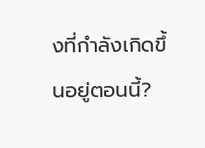งที่กำลังเกิดขึ้นอยู่ตอนนี้?